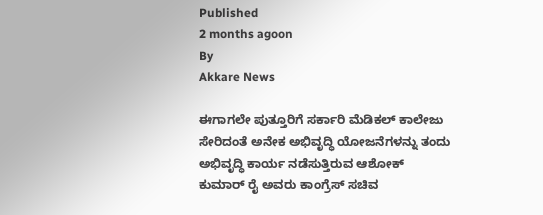Published
2 months agoon
By
Akkare News

ಈಗಾಗಲೇ ಪುತ್ತೂರಿಗೆ ಸರ್ಕಾರಿ ಮೆಡಿಕಲ್ ಕಾಲೇಜು ಸೇರಿದಂತೆ ಅನೇಕ ಅಭಿವೃದ್ಧಿ ಯೋಜನೆಗಳನ್ನು ತಂದು ಅಭಿವೃದ್ಧಿ ಕಾರ್ಯ ನಡೆಸುತ್ತಿರುವ ಆಶೋಕ್ ಕುಮಾರ್ ರೈ ಅವರು ಕಾಂಗ್ರೆಸ್ ಸಚಿವ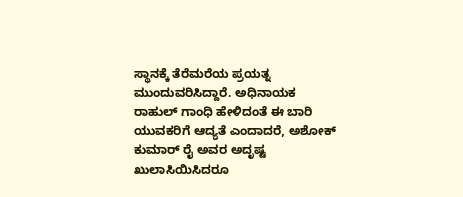ಸ್ಥಾನಕ್ಕೆ ತೆರೆಮರೆಯ ಪ್ರಯತ್ನ ಮುಂದುವರಿಸಿದ್ದಾರೆ. ಅಧಿನಾಯಕ ರಾಹುಲ್ ಗಾಂಧಿ ಹೇಳಿದಂತೆ ಈ ಬಾರಿ ಯುವಕರಿಗೆ ಆದ್ಯತೆ ಎಂದಾದರೆ, ಅಶೋಕ್ ಕುಮಾರ್ ರೈ ಅವರ ಅದೃಷ್ಟ ಖುಲಾಸಿಯಿಸಿದರೂ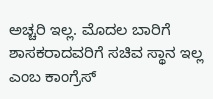ಅಚ್ಚರಿ ಇಲ್ಲ. ಮೊದಲ ಬಾರಿಗೆ ಶಾಸಕರಾದವರಿಗೆ ಸಚಿವ ಸ್ಥಾನ ಇಲ್ಲ ಎಂಬ ಕಾಂಗ್ರೆಸ್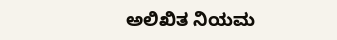ಅಲಿಖಿತ ನಿಯಮ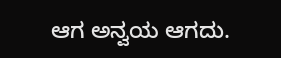ಆಗ ಅನ್ವಯ ಆಗದು.